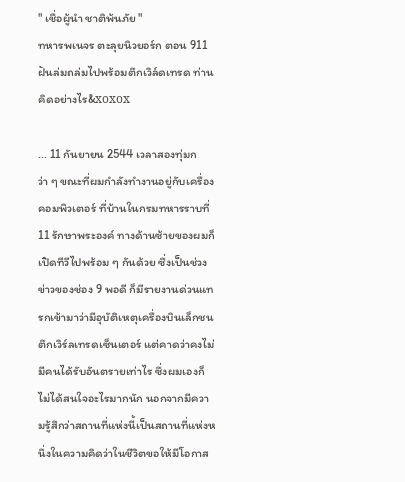" เชื่อผู้นำ ชาติพ้นภัย "
ทหารพเนจร ตะลุยนิวยอร์ก ตอน 911 ฝันล่มถล่มไปพร้อมตึกเวิล์ดเทรด ท่านคิดอย่างไร&xoxox

... 11 กันยายน 2544 เวลาสองทุ่มกว่า ๆ ขณะที่ผมกำลังทำงานอยู่กับเครื่องคอมพิวเตอร์ ที่บ้านในกรมทหารราบที่ 11 รักษาพระองค์ ทางด้านซ้ายของผมก็เปิดทีวีไปพร้อม ๆ กันด้วย ซึ่งเป็นช่วงข่าวของช่อง 9 พอดี ก็มีรายงานด่วนแทรกเข้ามาว่ามีอุบัติเหตุเครื่องบินเล็กชนตึกเวิร์ลเทรดเซ็นเตอร์ แต่คาดว่าคงไม่มีคนได้รับอันตรายเท่าไร ซึ่งผมเองก็ไม่ได้สนใจอะไรมากนัก นอกจากมีความรู้สึกว่าสถานที่แห่งนี้เป็นสถานที่แห่งหนึ่งในความคิดว่าในชีวิตขอให้มีโอกาส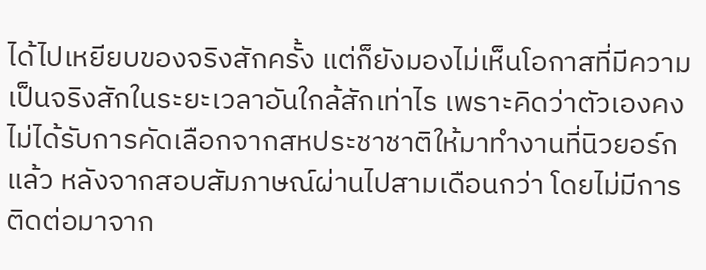ได้ไปเหยียบของจริงสักครั้ง แต่ก็ยังมองไม่เห็นโอกาสที่มีความเป็นจริงสักในระยะเวลาอันใกล้สักเท่าไร เพราะคิดว่าตัวเองคงไม่ได้รับการคัดเลือกจากสหประชาชาติให้มาทำงานที่นิวยอร์กแล้ว หลังจากสอบสัมภาษณ์ผ่านไปสามเดือนกว่า โดยไม่มีการติดต่อมาจาก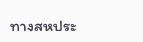ทางสหประ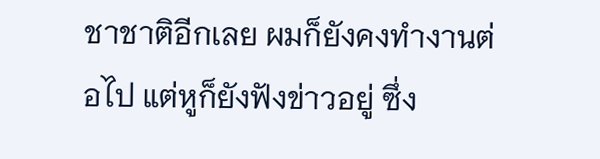ชาชาติอีกเลย ผมก็ยังคงทำงานต่อไป แต่หูก็ยังฟังข่าวอยู่ ซึ่ง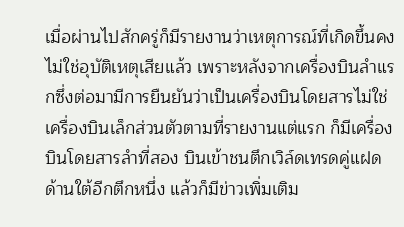เมื่อผ่านไปสักครู่ก็มีรายงานว่าเหตุการณ์ที่เกิดขึ้นคงไม่ใช่อุบัติเหตุเสียแล้ว เพราะหลังจากเครื่องบินลำแรกซึ่งต่อมามีการยืนยันว่าเป็นเครื่องบินโดยสารไม่ใช่เครื่องบินเล็กส่วนตัวตามที่รายงานแต่แรก ก็มีเครื่องบินโดยสารลำที่สอง บินเข้าชนตึกเวิล์ดเทรดคู่แฝดด้านใต้อีกตึกหนึ่ง แล้วก็มีข่าวเพิ่มเติม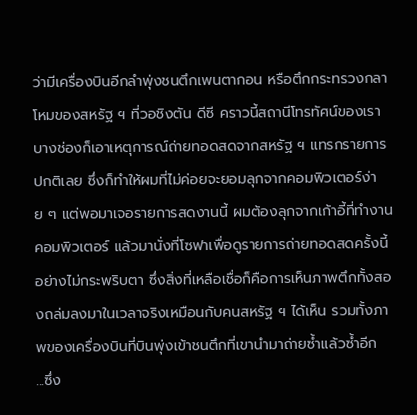ว่ามีเครื่องบินอีกลำพุ่งชนตึกเพนตากอน หรือตึกกระทรวงกลาโหมของสหรัฐ ฯ ที่วอชิงตัน ดีซี คราวนี้สถานีโทรทัศน์ของเราบางช่องก็เอาเหตุการณ์ถ่ายทอดสดจากสหรัฐ ฯ แทรกรายการปกติเลย ซึ่งก็ทำให้ผมที่ไม่ค่อยจะยอมลุกจากคอมพิวเตอร์ง่าย ๆ แต่พอมาเจอรายการสดงานนี้ ผมต้องลุกจากเก้าอี้ที่ทำงานคอมพิวเตอร์ แล้วมานั่งที่โซฟาเพื่อดูรายการถ่ายทอดสดครั้งนี้อย่างไม่กระพริบตา ซึ่งสิ่งที่เหลือเชื่อก็คือการเห็นภาพตึกทั้งสองถล่มลงมาในเวลาจริงเหมือนกับคนสหรัฐ ฯ ได้เห็น รวมทั้งภาพของเครื่องบินที่บินพุ่งเข้าชนตึกที่เขานำมาถ่ายซ้ำแล้วซ้ำอีก
...ซึ่ง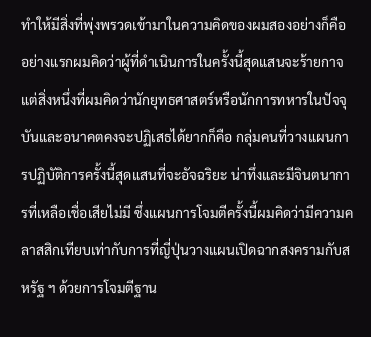ทำให้มีสิ่งที่พุ่งพรวดเข้ามาในความคิดของผมสองอย่างก็คือ อย่างแรกผมคิดว่าผู้ที่ดำเนินการในครั้งนี้สุดแสนจะร้ายกาจ แต่สิ่งหนึ่งที่ผมคิดว่านักยุทธศาสตร์หรือนักการทหารในปัจจุบันและอนาคตคงจะปฏิเสธได้ยากก็คือ กลุ่มคนที่วางแผนการปฏิบัติการครั้งนี้สุดแสนที่จะอัจฉริยะ น่าทึ่งและมีจินตนาการที่เหลือเชื่อเสียไม่มี ซึ่งแผนการโจมตีครั้งนี้ผมคิดว่ามีความคลาสสิกเทียบเท่ากับการที่ญี่ปุ่นวางแผนเปิดฉากสงครามกับสหรัฐ ฯ ด้วยการโจมตีฐาน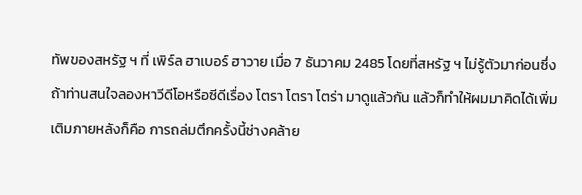ทัพของสหรัฐ ฯ ที่ เพิร์ล ฮาเบอร์ ฮาวาย เมื่อ 7 ธันวาคม 2485 โดยที่สหรัฐ ฯ ไม่รู้ตัวมาก่อนซึ่งถ้าท่านสนใจลองหาวีดีโอหรือซีดีเรื่อง โตรา โตรา โตร่า มาดูแล้วกัน แล้วก็ทำให้ผมมาคิดได้เพิ่มเติมภายหลังก็คือ การถล่มตึกครั้งนี้ช่างคล้าย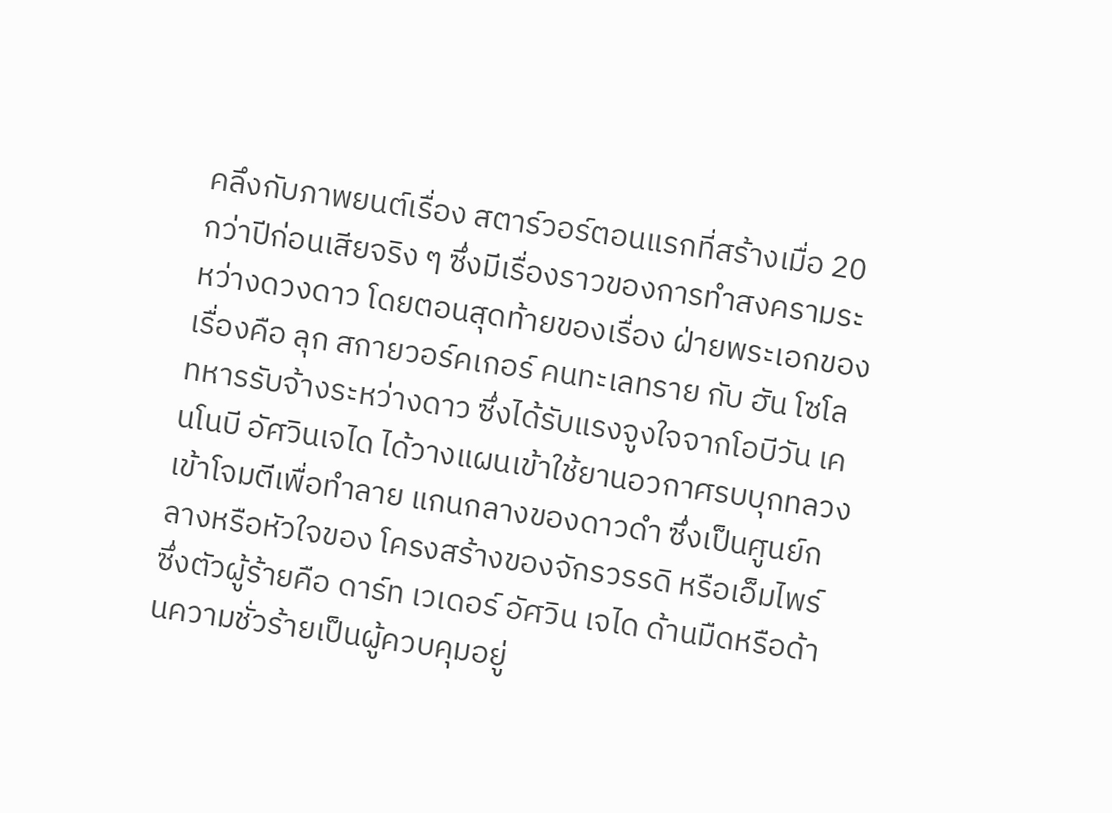คลึงกับภาพยนต์เรื่อง สตาร์วอร์ตอนแรกที่สร้างเมื่อ 20 กว่าปีก่อนเสียจริง ๆ ซึ่งมีเรื่องราวของการทำสงครามระหว่างดวงดาว โดยตอนสุดท้ายของเรื่อง ฝ่ายพระเอกของเรื่องคือ ลุก สกายวอร์คเกอร์ คนทะเลทราย กับ ฮัน โซโล ทหารรับจ้างระหว่างดาว ซึ่งได้รับแรงจูงใจจากโอบีวัน เคนโนบี อัศวินเจได ได้วางแผนเข้าใช้ยานอวกาศรบบุกทลวงเข้าโจมตีเพื่อทำลาย แกนกลางของดาวดำ ซึ่งเป็นศูนย์กลางหรือหัวใจของ โครงสร้างของจักรวรรดิ หรือเอ็มไพร์ ซึ่งตัวผู้ร้ายคือ ดาร์ท เวเดอร์ อัศวิน เจได ด้านมืดหรือด้านความชั่วร้ายเป็นผู้ควบคุมอยู่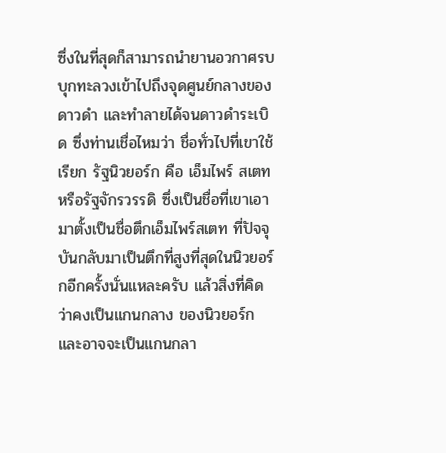ซึ่งในที่สุดก็สามารถนำยานอวกาศรบบุกทะลวงเข้าไปถึงจุดศูนย์กลางของดาวดำ และทำลายได้จนดาวดำระเบิด ซึ่งท่านเชื่อไหมว่า ชื่อทั่วไปที่เขาใช้เรียก รัฐนิวยอร์ก คือ เอ็มไพร์ สเตท หรือรัฐจักรวรรดิ ซึ่งเป็นชื่อที่เขาเอามาตั้งเป็นชื่อตึกเอ็มไพร์สเตท ที่ปัจจุบันกลับมาเป็นตึกที่สูงที่สุดในนิวยอร์กอีกครั้งนั่นแหละครับ แล้วสิ่งที่คิดว่าคงเป็นแกนกลาง ของนิวยอร์ก และอาจจะเป็นแกนกลา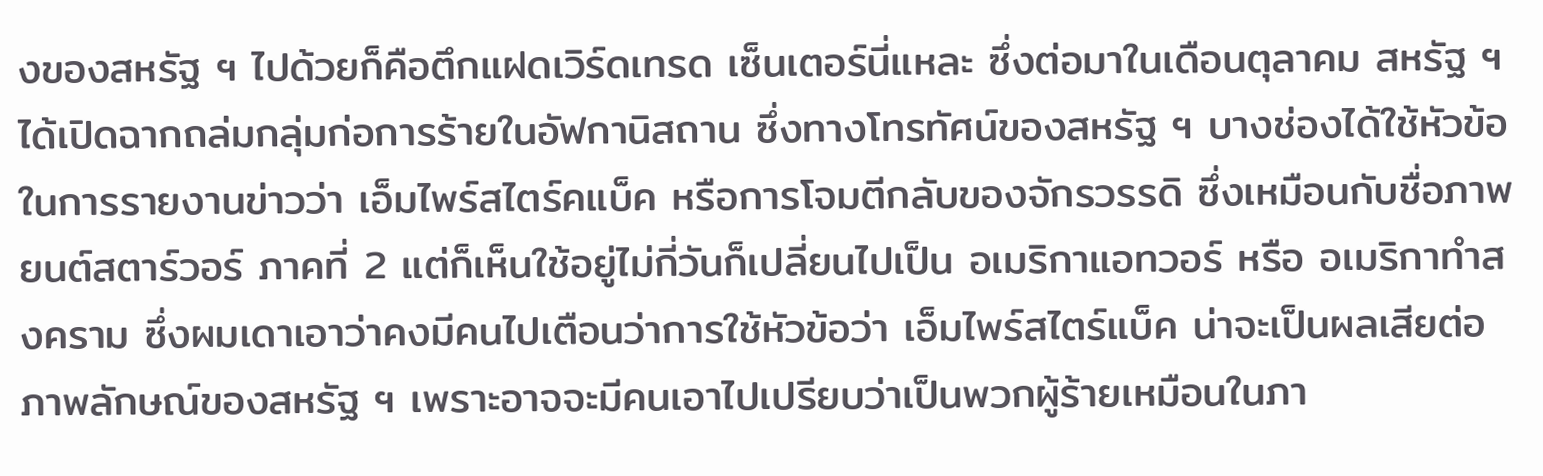งของสหรัฐ ฯ ไปด้วยก็คือตึกแฝดเวิร์ดเทรด เซ็นเตอร์นี่แหละ ซึ่งต่อมาในเดือนตุลาคม สหรัฐ ฯ ได้เปิดฉากถล่มกลุ่มก่อการร้ายในอัฟกานิสถาน ซึ่งทางโทรทัศน์ของสหรัฐ ฯ บางช่องได้ใช้หัวข้อในการรายงานข่าวว่า เอ็มไพร์สไตร์คแบ็ค หรือการโจมตีกลับของจักรวรรดิ ซึ่งเหมือนกับชื่อภาพยนต์สตาร์วอร์ ภาคที่ 2 แต่ก็เห็นใช้อยู่ไม่กี่วันก็เปลี่ยนไปเป็น อเมริกาแอทวอร์ หรือ อเมริกาทำสงคราม ซึ่งผมเดาเอาว่าคงมีคนไปเตือนว่าการใช้หัวข้อว่า เอ็มไพร์สไตร์แบ็ค น่าจะเป็นผลเสียต่อภาพลักษณ์ของสหรัฐ ฯ เพราะอาจจะมีคนเอาไปเปรียบว่าเป็นพวกผู้ร้ายเหมือนในภา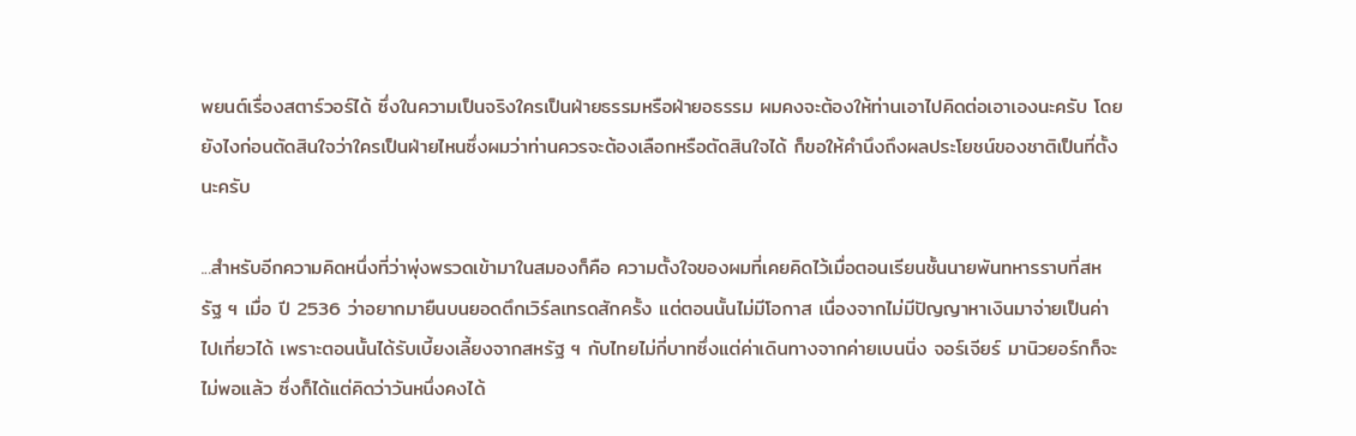พยนต์เรื่องสตาร์วอร์ได้ ซึ่งในความเป็นจริงใครเป็นฝ่ายธรรมหรือฝ่ายอธรรม ผมคงจะต้องให้ท่านเอาไปคิดต่อเอาเองนะครับ โดยยังไงก่อนตัดสินใจว่าใครเป็นฝ่ายไหนซึ่งผมว่าท่านควรจะต้องเลือกหรือตัดสินใจได้ ก็ขอให้คำนึงถึงผลประโยชน์ของชาติเป็นที่ตั้งนะครับ

...สำหรับอีกความคิดหนึ่งที่ว่าพุ่งพรวดเข้ามาในสมองก็คือ ความตั้งใจของผมที่เคยคิดไว้เมื่อตอนเรียนชั้นนายพันทหารราบที่สหรัฐ ฯ เมื่อ ปี 2536 ว่าอยากมายืนบนยอดตึกเวิร์ลเทรดสักครั้ง แต่ตอนนั้นไม่มีโอกาส เนื่องจากไม่มีปัญญาหาเงินมาจ่ายเป็นค่าไปเที่ยวได้ เพราะตอนนั้นได้รับเบี้ยงเลี้ยงจากสหรัฐ ฯ กับไทยไม่กี่บาทซึ่งแต่ค่าเดินทางจากค่ายเบนนิ่ง จอร์เจียร์ มานิวยอร์กก็จะไม่พอแล้ว ซึ่งก็ได้แต่คิดว่าวันหนึ่งคงได้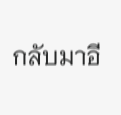กลับมาอี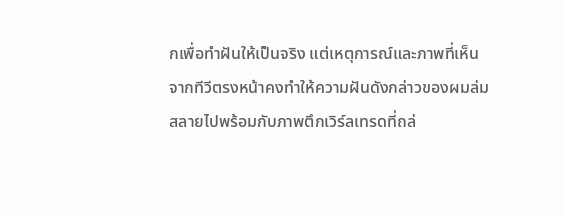กเพื่อทำฝันให้เป็นจริง แต่เหตุการณ์และภาพที่เห็นจากทีวีตรงหน้าคงทำให้ความฝันดังกล่าวของผมล่มสลายไปพร้อมกับภาพตึกเวิร์ลเทรดที่ถล่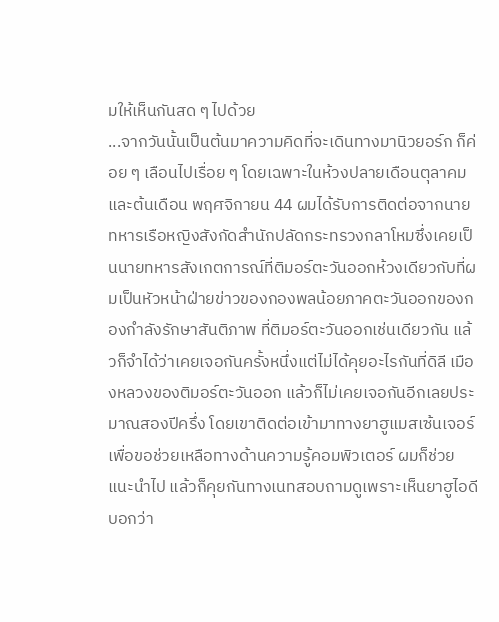มให้เห็นกันสด ๆ ไปด้วย
...จากวันนั้นเป็นต้นมาความคิดที่จะเดินทางมานิวยอร์ก ก็ค่อย ๆ เลือนไปเรื่อย ๆ โดยเฉพาะในห้วงปลายเดือนตุลาคมและต้นเดือน พฤศจิกายน 44 ผมได้รับการติดต่อจากนายทหารเรือหญิงสังกัดสำนักปลัดกระทรวงกลาโหมซึ่งเคยเป็นนายทหารสังเกตการณ์ที่ติมอร์ตะวันออกห้วงเดียวกับที่ผมเป็นหัวหน้าฝ่ายข่าวของกองพลน้อยภาคตะวันออกของกองกำลังรักษาสันติภาพ ที่ติมอร์ตะวันออกเช่นเดียวกัน แล้วก็จำได้ว่าเคยเจอกันครั้งหนึ่งแต่ไม่ได้คุยอะไรกันที่ดิลี เมืองหลวงของติมอร์ตะวันออก แล้วก็ไม่เคยเจอกันอีกเลยประมาณสองปีครึ่ง โดยเขาติดต่อเข้ามาทางยาฮูแมสเซ้นเจอร์เพื่อขอช่วยเหลือทางด้านความรู้คอมพิวเตอร์ ผมก็ช่วยแนะนำไป แล้วก็คุยกันทางเนทสอบถามดูเพราะเห็นยาฮูไอดีบอกว่า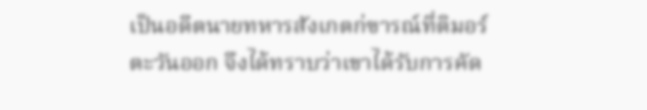เป็นอดีตนายทหารสังเกตก่ฃารณ์ที่ติมอร์ตะวันออก จึงได้ทราบว่าเขาได้รับการคัด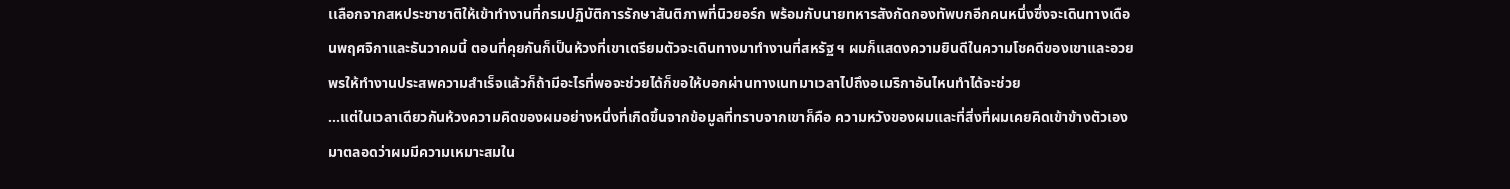เเลือกจากสหประชาชาติให้เข้าทำงานที่กรมปฏิบัติการรักษาสันติภาพที่นิวยอร์ก พร้อมกับนายทหารสังกัดกองทัพบกอีกคนหนึ่งซึ่งจะเดินทางเดือนพฤศจิกาและธันวาคมนี้ ตอนที่คุยกันก็เป็นห้วงที่เขาเตรียมตัวจะเดินทางมาทำงานที่สหรัฐ ฯ ผมก็แสดงความยินดีในความโชคดีของเขาและอวยพรให้ทำงานประสพความสำเร็จแล้วก็ถ้ามีอะไรที่พอจะช่วยได้ก็ขอให้บอกผ่านทางเนทมาเวลาไปถึงอเมริกาอันไหนทำได้จะช่วย
...แต่ในเวลาเดียวกันห้วงความคิดของผมอย่างหนึ่งที่เกิดขึ้นจากข้อมูลที่ทราบจากเขาก็คือ ความหวังของผมและที่สิ่งที่ผมเคยคิดเข้าข้างตัวเองมาตลอดว่าผมมีความเหมาะสมใน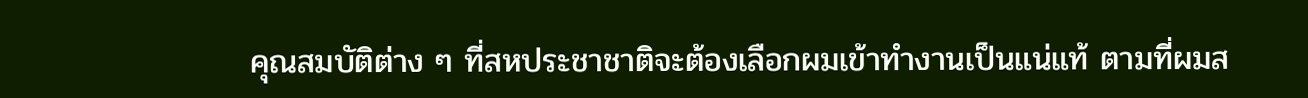คุณสมบัติต่าง ๆ ที่สหประชาชาติจะต้องเลือกผมเข้าทำงานเป็นแน่แท้ ตามที่ผมส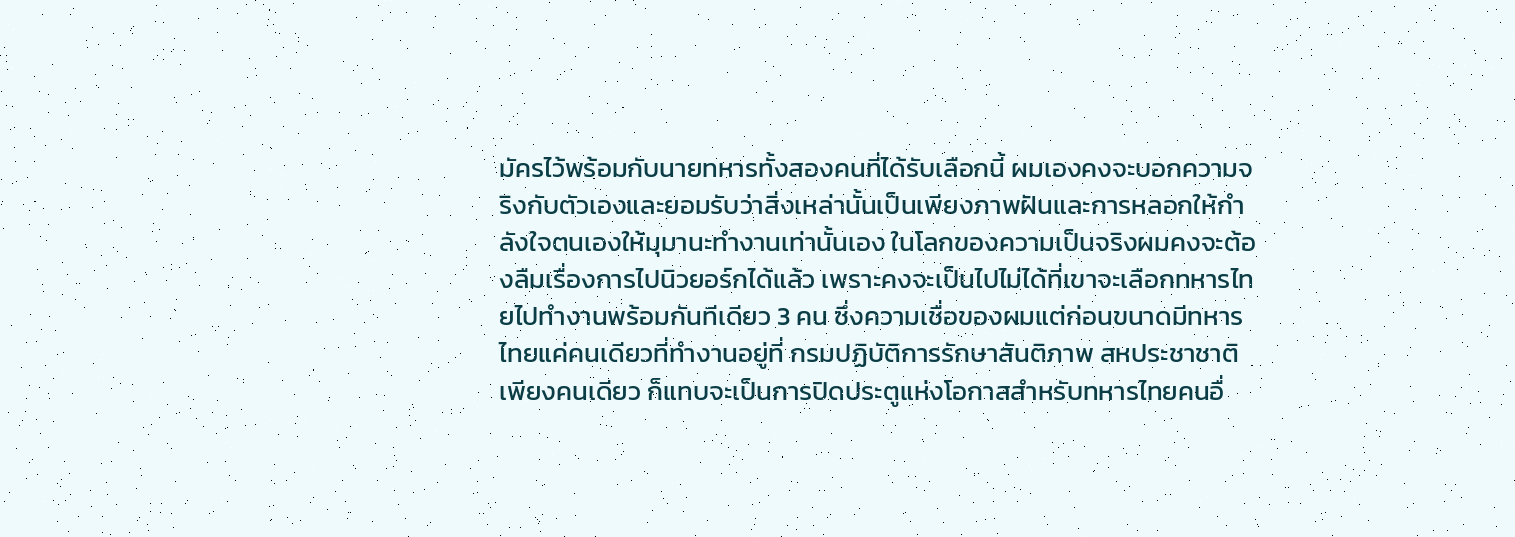มัครไว้พร้อมกับนายทหารทั้งสองคนที่ได้รับเลือกนี้ ผมเองคงจะบอกความจริงกับตัวเองและยอมรับว่าสิ่งเหล่านั้นเป็นเพียงภาพฝันและการหลอกให้กำลังใจตนเองให้มุมานะทำงานเท่านั้นเอง ในโลกของความเป็นจริงผมคงจะต้องลืมเรื่องการไปนิวยอร์กได้แล้ว เพราะคงจะเป็นไปไม่ได้ที่เขาจะเลือกทหารไทยไปทำงานพร้อมกันทีเดียว 3 คน ซึ่งความเชื่อของผมแต่ก่อนขนาดมีทหารไทยแค่คนเดียวที่ทำงานอยู่ที่ กรมปฏิบัติการรักษาสันติภาพ สหประชาชาติเพียงคนเดียว ก็แทบจะเป็นการปิดประตูแห่งโอกาสสำหรับทหารไทยคนอื่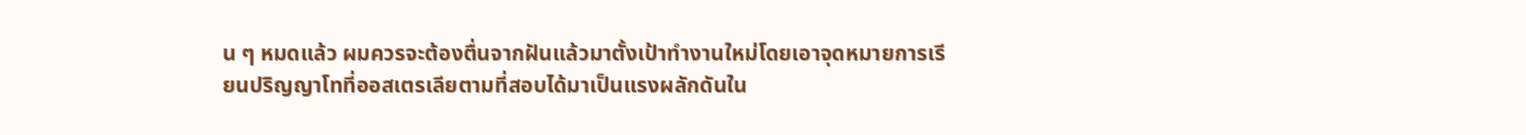น ๆ หมดแล้ว ผมควรจะต้องตื่นจากฝันแล้วมาตั้งเป้าทำงานใหม่โดยเอาจุดหมายการเรียนปริญญาโทที่ออสเตรเลียตามที่สอบได้มาเป็นแรงผลักดันใน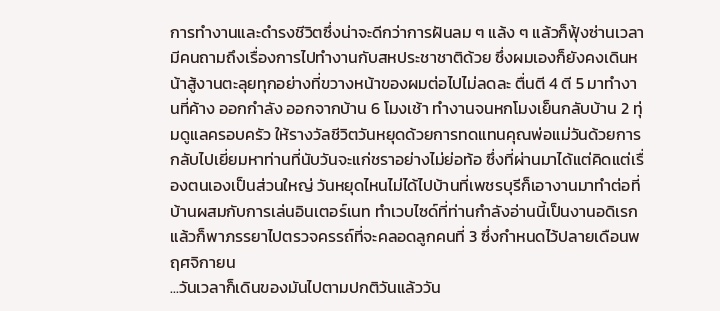การทำงานและดำรงชีวิตซึ่งน่าจะดีกว่าการฝันลม ๆ แล้ง ๆ แล้วก็ฟุ้งซ่านเวลามีคนถามถึงเรื่องการไปทำงานกับสหประชาชาติด้วย ซึ่งผมเองก็ยังคงเดินหน้าสู้งานตะลุยทุกอย่างที่ขวางหน้าของผมต่อไปไม่ลดละ ตื่นตี 4 ตี 5 มาทำงานที่ค้าง ออกกำลัง ออกจากบ้าน 6 โมงเช้า ทำงานจนหกโมงเย็นกลับบ้าน 2 ทุ่มดูแลครอบครัว ให้รางวัลชีวิตวันหยุดด้วยการทดแทนคุณพ่อแม่วันด้วยการกลับไปเยี่ยมหาท่านที่นับวันจะแก่ชราอย่างไม่ย่อท้อ ซึ่งที่ผ่านมาได้แต่คิดแต่เรื่องตนเองเป็นส่วนใหญ่ วันหยุดไหนไม่ได้ไปบ้านที่เพชรบุรีก็เอางานมาทำต่อที่บ้านผสมกับการเล่นอินเตอร์เนท ทำเวบไซด์ที่ท่านกำลังอ่านนี้เป็นงานอดิเรก แล้วก็พาภรรยาไปตรวจครรถ์ที่จะคลอดลูกคนที่ 3 ซึ่งกำหนดไว้ปลายเดือนพฤศจิกายน
...วันเวลาก็เดินของมันไปตามปกติวันแล้ววัน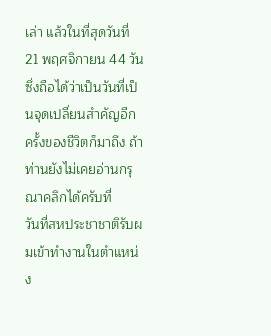เล่า แล้วในที่สุดวันที่ 21 พฤศจิกายน 44 วันซึ่งถือได้ว่าเป็นวันที่เป็นจุดเปลี่ยนสำคัญอีกครั้งของชีวิตก็มาถึง ถ้าท่านยังไม่เคยอ่านกรุณาคลิกได้ครับที่
วันที่สหประชาชาติรับผมเข้าทำงานในตำแหน่ง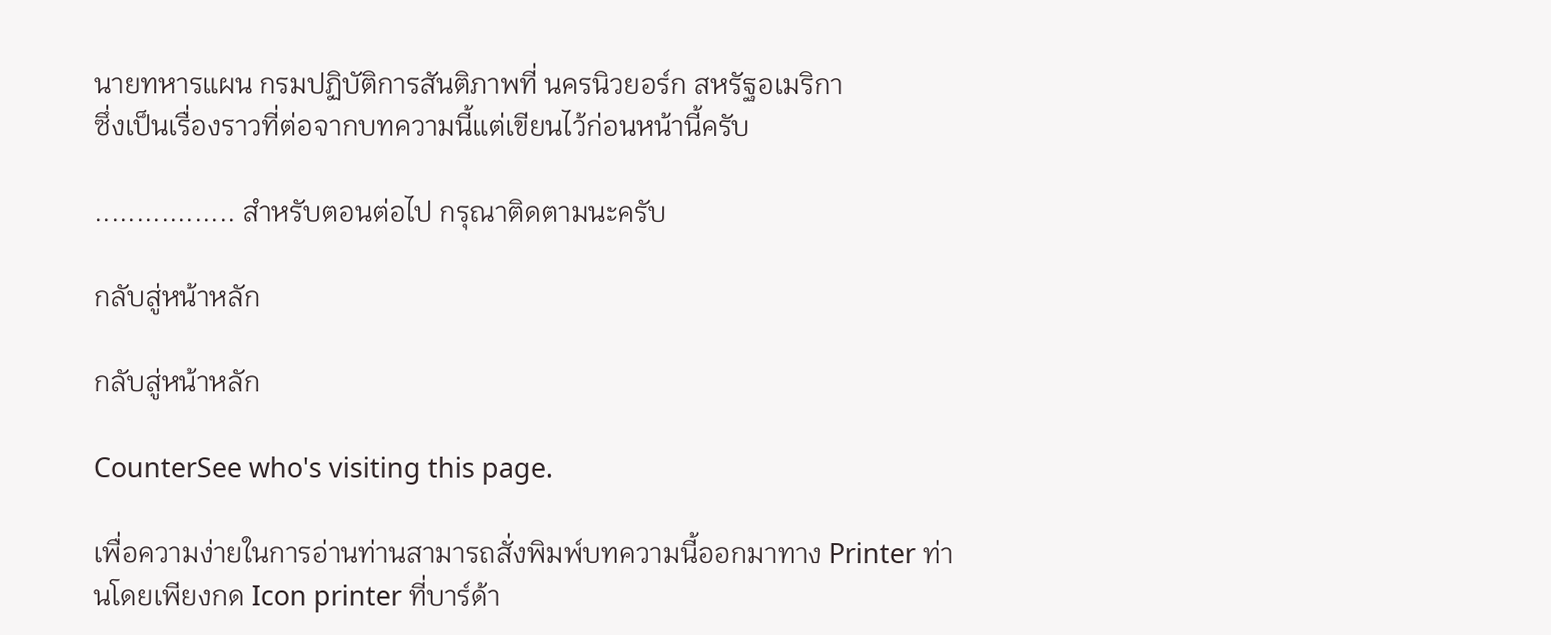นายทหารแผน กรมปฏิบัติการสันติภาพที่ นครนิวยอร์ก สหรัฐอเมริกา
ซึ่งเป็นเรื่องราวที่ต่อจากบทความนี้แต่เขียนไว้ก่อนหน้านี้ครับ

................. สำหรับตอนต่อไป กรุณาติดตามนะครับ

กลับสู่หน้าหลัก

กลับสู่หน้าหลัก

CounterSee who's visiting this page.

เพื่อความง่ายในการอ่านท่านสามารถสั่งพิมพ์บทความนี้ออกมาทาง Printer ท่านโดยเพียงกด Icon printer ที่บาร์ด้า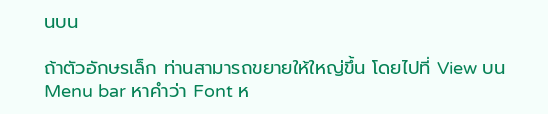นบน

ถ้าตัวอักษรเล็ก ท่านสามารถขยายให้ใหญ่ขึ้น โดยไปที่ View บน Menu bar หาคำว่า Font ห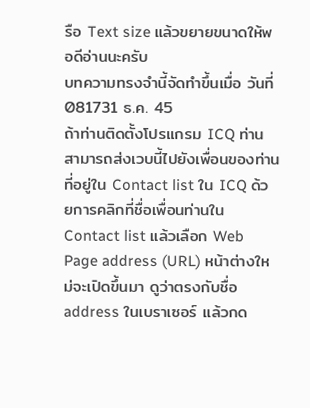รือ Text size แล้วขยายขนาดให้พอดีอ่านนะครับ
บทความทรงจำนี้จัดทำขึ้นเมื่อ วันที่ 081731 ธ.ค. 45
ถ้าท่านติดตั้งโปรแกรม ICQ ท่านสามารถส่งเวบนี้ไปยังเพื่อนของท่านที่อยู่ใน Contact list ใน ICQ ด้วยการคลิกที่ชื่อเพื่อนท่านใน Contact list แล้วเลือก Web Page address (URL) หน้าต่างใหม่จะเปิดขึ้นมา ดูว่าตรงกับชื่อ address ในเบราเซอร์ แล้วกด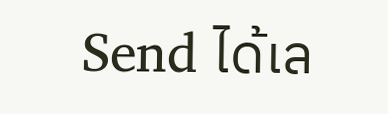Send ได้เล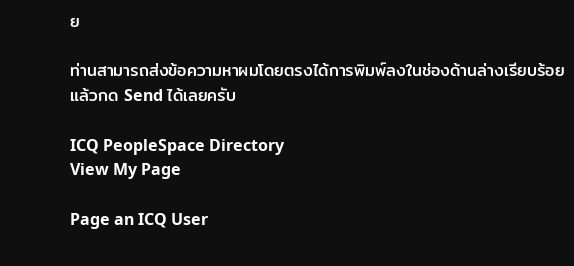ย

ท่านสามารถส่งข้อความหาผมโดยตรงได้การพิมพ์ลงในช่องด้านล่างเรียบร้อย แล้วกด Send ได้เลยครับ

ICQ PeopleSpace Directory
View My Page

Page an ICQ User